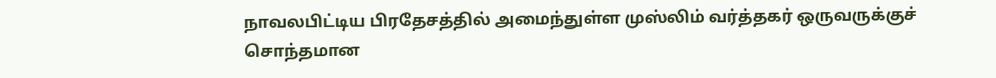நாவலபிட்டிய பிரதேசத்தில் அமைந்துள்ள முஸ்லிம் வர்த்தகர் ஒருவருக்குச் சொந்தமான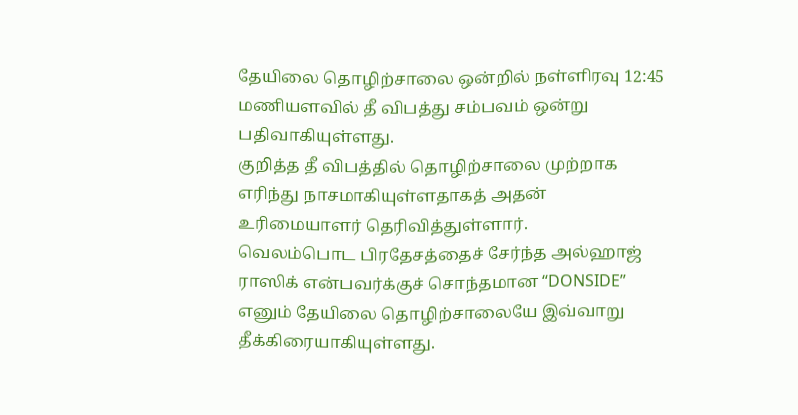தேயிலை தொழிற்சாலை ஒன்றில் நள்ளிரவு 12:45 மணியளவில் தீ விபத்து சம்பவம் ஒன்று பதிவாகியுள்ளது.
குறித்த தீ விபத்தில் தொழிற்சாலை முற்றாக எரிந்து நாசமாகியுள்ளதாகத் அதன் உரிமையாளர் தெரிவித்துள்ளார்.
வெலம்பொட பிரதேசத்தைச் சேர்ந்த அல்ஹாஜ் ராஸிக் என்பவர்க்குச் சொந்தமான “DONSIDE” எனும் தேயிலை தொழிற்சாலையே இவ்வாறு தீக்கிரையாகியுள்ளது.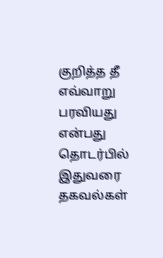குறித்த தீ எவ்வாறு பரவியது என்பது தொடர்பில் இதுவரை தகவல்கள்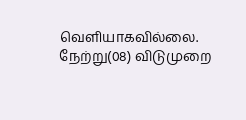வெளியாகவில்லை. நேற்று(08) விடுமுறை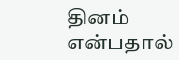தினம் என்பதால்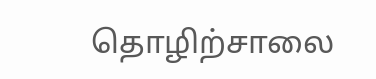தொழிற்சாலை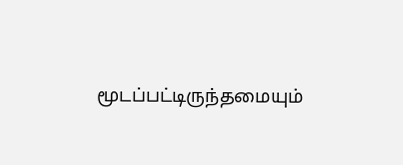மூடப்பட்டிருந்தமையும்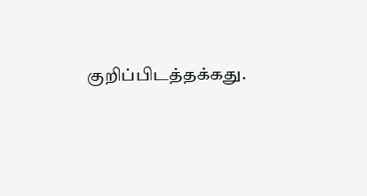குறிப்பிடத்தக்கது.